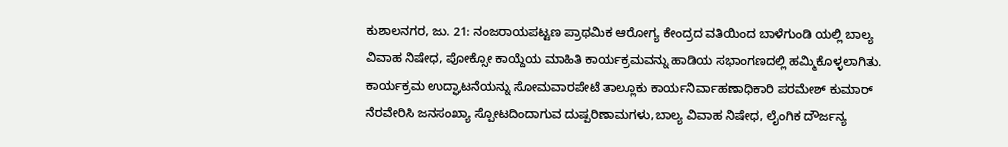ಕುಶಾಲನಗರ, ಜು. 21: ನಂಜರಾಯಪಟ್ಟಣ ಪ್ರಾಥಮಿಕ ಆರೋಗ್ಯ ಕೇಂದ್ರದ ವತಿಯಿಂದ ಬಾಳೆಗುಂಡಿ ಯಲ್ಲಿ ಬಾಲ್ಯ ವಿವಾಹ ನಿಷೇಧ, ಪೋಕ್ಸೋ ಕಾಯ್ದೆಯ ಮಾಹಿತಿ ಕಾರ್ಯಕ್ರಮವನ್ನು ಹಾಡಿಯ ಸಭಾಂಗಣದಲ್ಲಿ ಹಮ್ಮಿಕೊಳ್ಳಲಾಗಿತು.
ಕಾರ್ಯಕ್ರಮ ಉದ್ಘಾಟನೆಯನ್ನು ಸೋಮವಾರಪೇಟೆ ತಾಲ್ಲೂಕು ಕಾರ್ಯನಿರ್ವಾಹಣಾಧಿಕಾರಿ ಪರಮೇಶ್ ಕುಮಾರ್ ನೆರವೇರಿಸಿ ಜನಸಂಖ್ಯಾ ಸ್ಪೋಟದಿಂದಾಗುವ ದುಷ್ಪರಿಣಾಮಗಳು,ಬಾಲ್ಯ ವಿವಾಹ ನಿಷೇಧ, ಲೈಂಗಿಕ ದೌರ್ಜನ್ಯ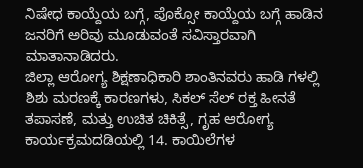ನಿಷೇಧ ಕಾಯ್ದೆಯ ಬಗ್ಗೆ, ಪೊಕ್ಸೋ ಕಾಯ್ದೆಯ ಬಗ್ಗೆ ಹಾಡಿನ ಜನರಿಗೆ ಅರಿವು ಮೂಡುವಂತೆ ಸವಿಸ್ತಾರವಾಗಿ ಮಾತಾನಾಡಿದರು.
ಜಿಲ್ಲಾ ಆರೋಗ್ಯ ಶಿಕ್ಷಣಾಧಿಕಾರಿ ಶಾಂತಿನವರು ಹಾಡಿ ಗಳಲ್ಲಿ ಶಿಶು ಮರಣಕ್ಕೆ ಕಾರಣಗಳು, ಸಿಕಲ್ ಸೆಲ್ ರಕ್ತ ಹೀನತೆ ತಪಾಸಣೆ, ಮತ್ತು ಉಚಿತ ಚಿಕಿತ್ಸೆ, ಗೃಹ ಆರೋಗ್ಯ ಕಾರ್ಯಕ್ರಮದಡಿಯಲ್ಲಿ 14. ಕಾಯಿಲೆಗಳ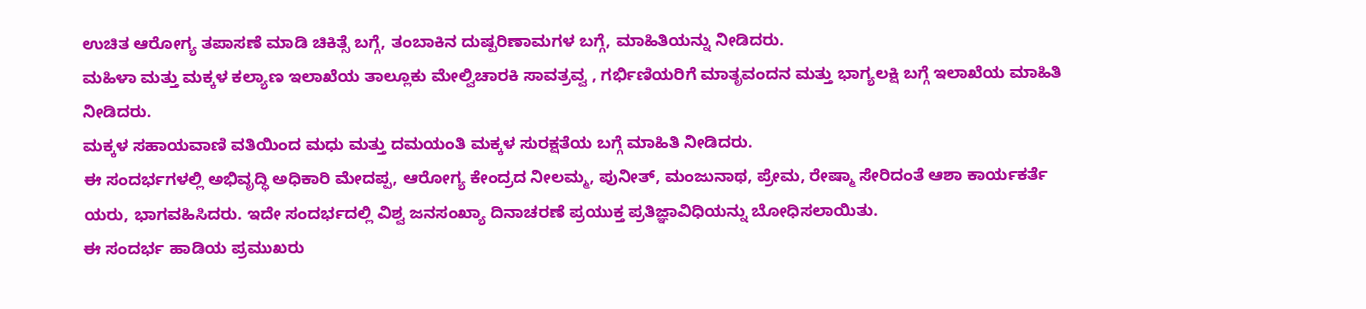ಉಚಿತ ಆರೋಗ್ಯ ತಪಾಸಣೆ ಮಾಡಿ ಚಿಕಿತ್ಸೆ ಬಗ್ಗೆ, ತಂಬಾಕಿನ ದುಷ್ಪರಿಣಾಮಗಳ ಬಗ್ಗೆ, ಮಾಹಿತಿಯನ್ನು ನೀಡಿದರು.
ಮಹಿಳಾ ಮತ್ತು ಮಕ್ಕಳ ಕಲ್ಯಾಣ ಇಲಾಖೆಯ ತಾಲ್ಲೂಕು ಮೇಲ್ವಿಚಾರಕಿ ಸಾವತ್ರವ್ವ , ಗರ್ಭಿಣಿಯರಿಗೆ ಮಾತೃವಂದನ ಮತ್ತು ಭಾಗ್ಯಲಕ್ಷಿ ಬಗ್ಗೆ ಇಲಾಖೆಯ ಮಾಹಿತಿ ನೀಡಿದರು.
ಮಕ್ಕಳ ಸಹಾಯವಾಣಿ ವತಿಯಿಂದ ಮಧು ಮತ್ತು ದಮಯಂತಿ ಮಕ್ಕಳ ಸುರಕ್ಷತೆಯ ಬಗ್ಗೆ ಮಾಹಿತಿ ನೀಡಿದರು.
ಈ ಸಂದರ್ಭಗಳಲ್ಲಿ ಅಭಿವೃದ್ಧಿ ಅಧಿಕಾರಿ ಮೇದಪ್ಪ, ಆರೋಗ್ಯ ಕೇಂದ್ರದ ನೀಲಮ್ಮ, ಪುನೀತ್, ಮಂಜುನಾಥ, ಪ್ರೇಮ, ರೇಷ್ಮಾ ಸೇರಿದಂತೆ ಆಶಾ ಕಾರ್ಯಕರ್ತೆ ಯರು, ಭಾಗವಹಿಸಿದರು. ಇದೇ ಸಂದರ್ಭದಲ್ಲಿ ವಿಶ್ವ ಜನಸಂಖ್ಯಾ ದಿನಾಚರಣೆ ಪ್ರಯುಕ್ತ ಪ್ರತಿಜ್ಞಾವಿಧಿಯನ್ನು ಬೋಧಿಸಲಾಯಿತು.
ಈ ಸಂದರ್ಭ ಹಾಡಿಯ ಪ್ರಮುಖರು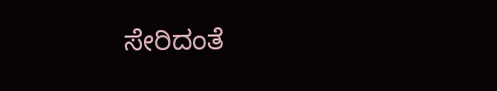ಸೇರಿದಂತೆ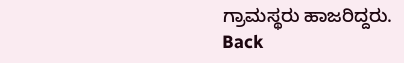ಗ್ರಾಮಸ್ಥರು ಹಾಜರಿದ್ದರು.
Back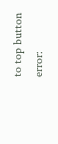to top button
error: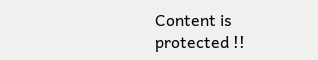Content is protected !!